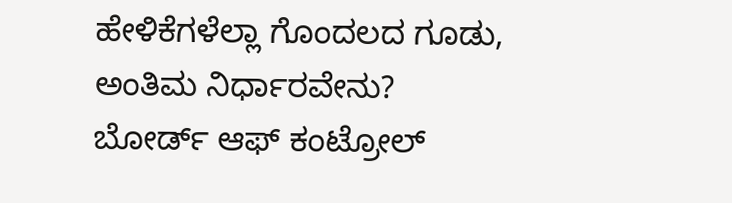ಹೇಳಿಕೆಗಳೆಲ್ಲಾ ಗೊಂದಲದ ಗೂಡು, ಅಂತಿಮ ನಿರ್ಧಾರವೇನು?
ಬೋರ್ಡ್ ಆಫ್ ಕಂಟ್ರೋಲ್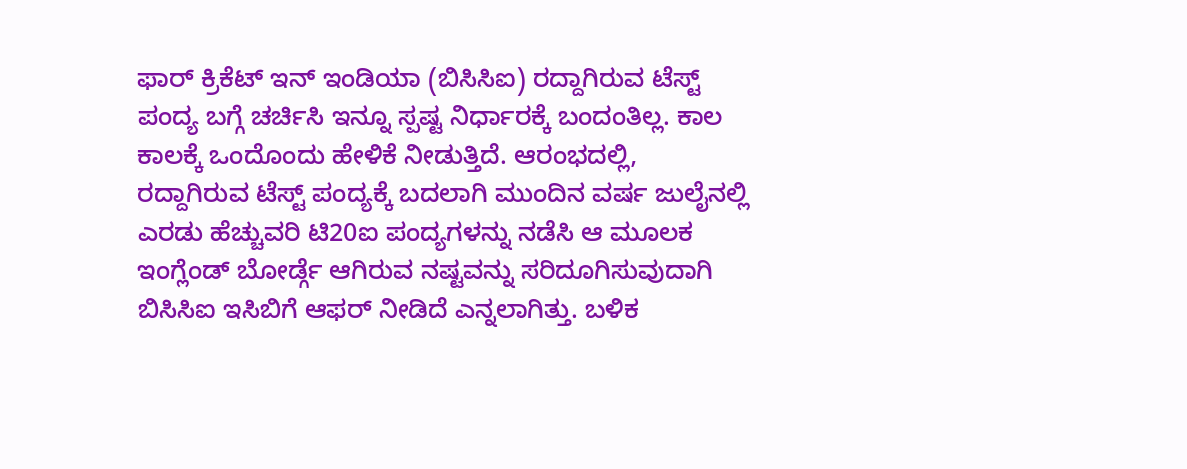ಫಾರ್ ಕ್ರಿಕೆಟ್ ಇನ್ ಇಂಡಿಯಾ (ಬಿಸಿಸಿಐ) ರದ್ದಾಗಿರುವ ಟೆಸ್ಟ್ ಪಂದ್ಯ ಬಗ್ಗೆ ಚರ್ಚಿಸಿ ಇನ್ನೂ ಸ್ಪಷ್ಟ ನಿರ್ಧಾರಕ್ಕೆ ಬಂದಂತಿಲ್ಲ. ಕಾಲ ಕಾಲಕ್ಕೆ ಒಂದೊಂದು ಹೇಳಿಕೆ ನೀಡುತ್ತಿದೆ. ಆರಂಭದಲ್ಲಿ, ರದ್ದಾಗಿರುವ ಟೆಸ್ಟ್ ಪಂದ್ಯಕ್ಕೆ ಬದಲಾಗಿ ಮುಂದಿನ ವರ್ಷ ಜುಲೈನಲ್ಲಿ ಎರಡು ಹೆಚ್ಚುವರಿ ಟಿ20ಐ ಪಂದ್ಯಗಳನ್ನು ನಡೆಸಿ ಆ ಮೂಲಕ ಇಂಗ್ಲೆಂಡ್ ಬೋರ್ಡ್ಗೆ ಆಗಿರುವ ನಷ್ಟವನ್ನು ಸರಿದೂಗಿಸುವುದಾಗಿ ಬಿಸಿಸಿಐ ಇಸಿಬಿಗೆ ಆಫರ್ ನೀಡಿದೆ ಎನ್ನಲಾಗಿತ್ತು. ಬಳಿಕ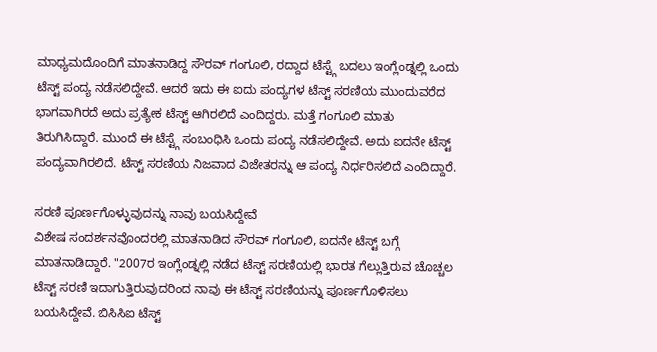ಮಾಧ್ಯಮದೊಂದಿಗೆ ಮಾತನಾಡಿದ್ದ ಸೌರವ್ ಗಂಗೂಲಿ, ರದ್ದಾದ ಟೆಸ್ಟ್ಗೆ ಬದಲು ಇಂಗ್ಲೆಂಡ್ನಲ್ಲಿ ಒಂದು ಟೆಸ್ಟ್ ಪಂದ್ಯ ನಡೆಸಲಿದ್ದೇವೆ. ಆದರೆ ಇದು ಈ ಐದು ಪಂದ್ಯಗಳ ಟೆಸ್ಟ್ ಸರಣಿಯ ಮುಂದುವರೆದ ಭಾಗವಾಗಿರದೆ ಅದು ಪ್ರತ್ಯೇಕ ಟೆಸ್ಟ್ ಆಗಿರಲಿದೆ ಎಂದಿದ್ದರು. ಮತ್ತೆ ಗಂಗೂಲಿ ಮಾತು ತಿರುಗಿಸಿದ್ದಾರೆ. ಮುಂದೆ ಈ ಟೆಸ್ಟ್ಗೆ ಸಂಬಂಧಿಸಿ ಒಂದು ಪಂದ್ಯ ನಡೆಸಲಿದ್ದೇವೆ. ಅದು ಐದನೇ ಟೆಸ್ಟ್ ಪಂದ್ಯವಾಗಿರಲಿದೆ. ಟೆಸ್ಟ್ ಸರಣಿಯ ನಿಜವಾದ ವಿಜೇತರನ್ನು ಆ ಪಂದ್ಯ ನಿರ್ಧರಿಸಲಿದೆ ಎಂದಿದ್ದಾರೆ.

ಸರಣಿ ಪೂರ್ಣಗೊಳ್ಳುವುದನ್ನು ನಾವು ಬಯಸಿದ್ದೇವೆ
ವಿಶೇಷ ಸಂದರ್ಶನವೊಂದರಲ್ಲಿ ಮಾತನಾಡಿದ ಸೌರವ್ ಗಂಗೂಲಿ, ಐದನೇ ಟೆಸ್ಟ್ ಬಗ್ಗೆ ಮಾತನಾಡಿದ್ದಾರೆ. "2007ರ ಇಂಗ್ಲೆಂಡ್ನಲ್ಲಿ ನಡೆದ ಟೆಸ್ಟ್ ಸರಣಿಯಲ್ಲಿ ಭಾರತ ಗೆಲ್ಲುತ್ತಿರುವ ಚೊಚ್ಚಲ ಟೆಸ್ಟ್ ಸರಣಿ ಇದಾಗುತ್ತಿರುವುದರಿಂದ ನಾವು ಈ ಟೆಸ್ಟ್ ಸರಣಿಯನ್ನು ಪೂರ್ಣಗೊಳಿಸಲು ಬಯಸಿದ್ದೇವೆ. ಬಿಸಿಸಿಐ ಟೆಸ್ಟ್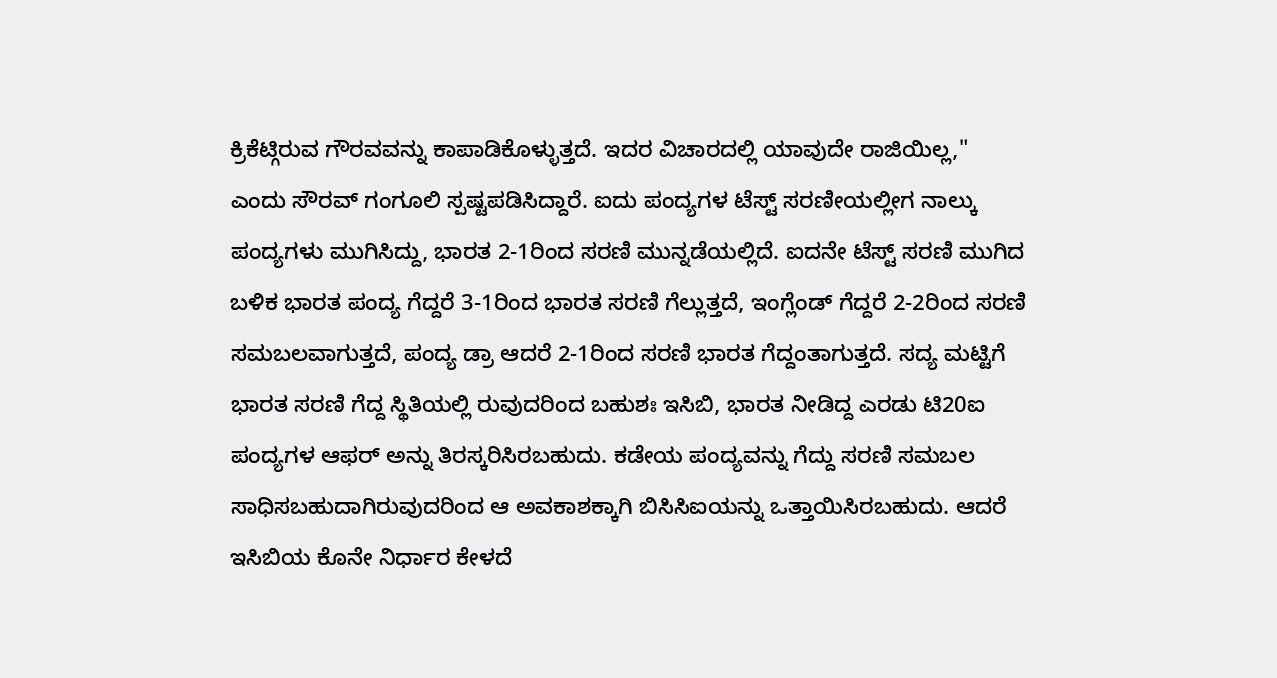ಕ್ರಿಕೆಟ್ಗಿರುವ ಗೌರವವನ್ನು ಕಾಪಾಡಿಕೊಳ್ಳುತ್ತದೆ. ಇದರ ವಿಚಾರದಲ್ಲಿ ಯಾವುದೇ ರಾಜಿಯಿಲ್ಲ," ಎಂದು ಸೌರವ್ ಗಂಗೂಲಿ ಸ್ಪಷ್ಟಪಡಿಸಿದ್ದಾರೆ. ಐದು ಪಂದ್ಯಗಳ ಟೆಸ್ಟ್ ಸರಣೀಯಲ್ಲೀಗ ನಾಲ್ಕು ಪಂದ್ಯಗಳು ಮುಗಿಸಿದ್ದು, ಭಾರತ 2-1ರಿಂದ ಸರಣಿ ಮುನ್ನಡೆಯಲ್ಲಿದೆ. ಐದನೇ ಟೆಸ್ಟ್ ಸರಣಿ ಮುಗಿದ ಬಳಿಕ ಭಾರತ ಪಂದ್ಯ ಗೆದ್ದರೆ 3-1ರಿಂದ ಭಾರತ ಸರಣಿ ಗೆಲ್ಲುತ್ತದೆ, ಇಂಗ್ಲೆಂಡ್ ಗೆದ್ದರೆ 2-2ರಿಂದ ಸರಣಿ ಸಮಬಲವಾಗುತ್ತದೆ, ಪಂದ್ಯ ಡ್ರಾ ಆದರೆ 2-1ರಿಂದ ಸರಣಿ ಭಾರತ ಗೆದ್ದಂತಾಗುತ್ತದೆ. ಸದ್ಯ ಮಟ್ಟಿಗೆ ಭಾರತ ಸರಣಿ ಗೆದ್ದ ಸ್ಥಿತಿಯಲ್ಲಿ ರುವುದರಿಂದ ಬಹುಶಃ ಇಸಿಬಿ, ಭಾರತ ನೀಡಿದ್ದ ಎರಡು ಟಿ20ಐ ಪಂದ್ಯಗಳ ಆಫರ್ ಅನ್ನು ತಿರಸ್ಕರಿಸಿರಬಹುದು. ಕಡೇಯ ಪಂದ್ಯವನ್ನು ಗೆದ್ದು ಸರಣಿ ಸಮಬಲ ಸಾಧಿಸಬಹುದಾಗಿರುವುದರಿಂದ ಆ ಅವಕಾಶಕ್ಕಾಗಿ ಬಿಸಿಸಿಐಯನ್ನು ಒತ್ತಾಯಿಸಿರಬಹುದು. ಆದರೆ ಇಸಿಬಿಯ ಕೊನೇ ನಿರ್ಧಾರ ಕೇಳದೆ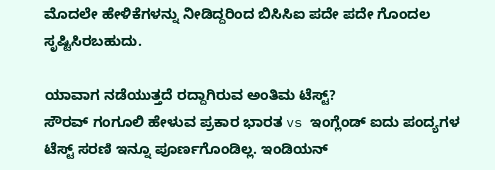ಮೊದಲೇ ಹೇಳಿಕೆಗಳನ್ನು ನೀಡಿದ್ದರಿಂದ ಬಿಸಿಸಿಐ ಪದೇ ಪದೇ ಗೊಂದಲ ಸೃಷ್ಟಿಸಿರಬಹುದು.

ಯಾವಾಗ ನಡೆಯುತ್ತದೆ ರದ್ದಾಗಿರುವ ಅಂತಿಮ ಟೆಸ್ಟ್?
ಸೌರವ್ ಗಂಗೂಲಿ ಹೇಳುವ ಪ್ರಕಾರ ಭಾರತ vs ಇಂಗ್ಲೆಂಡ್ ಐದು ಪಂದ್ಯಗಳ ಟೆಸ್ಟ್ ಸರಣಿ ಇನ್ನೂ ಪೂರ್ಣಗೊಂಡಿಲ್ಲ. ಇಂಡಿಯನ್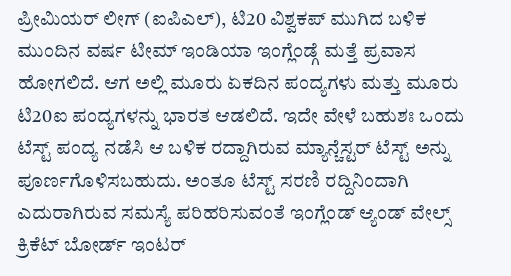ಪ್ರೀಮಿಯರ್ ಲೀಗ್ (ಐಪಿಎಲ್), ಟಿ20 ವಿಶ್ವಕಪ್ ಮುಗಿದ ಬಳಿಕ ಮುಂದಿನ ವರ್ಷ ಟೀಮ್ ಇಂಡಿಯಾ ಇಂಗ್ಲೆಂಡ್ಗೆ ಮತ್ತೆ ಪ್ರವಾಸ ಹೋಗಲಿದೆ. ಆಗ ಅಲ್ಲಿ ಮೂರು ಏಕದಿನ ಪಂದ್ಯಗಳು ಮತ್ತು ಮೂರು ಟಿ20ಐ ಪಂದ್ಯಗಳನ್ನು ಭಾರತ ಆಡಲಿದೆ. ಇದೇ ವೇಳೆ ಬಹುಶಃ ಒಂದು ಟೆಸ್ಟ್ ಪಂದ್ಯ ನಡೆಸಿ ಆ ಬಳಿಕ ರದ್ದಾಗಿರುವ ಮ್ಯಾನ್ಚೆಸ್ಟರ್ ಟೆಸ್ಟ್ ಅನ್ನು ಪೂರ್ಣಗೊಳಿಸಬಹುದು. ಅಂತೂ ಟೆಸ್ಟ್ ಸರಣಿ ರದ್ದಿನಿಂದಾಗಿ ಎದುರಾಗಿರುವ ಸಮಸ್ಯೆ ಪರಿಹರಿಸುವಂತೆ ಇಂಗ್ಲೆಂಡ್ ಆ್ಯಂಡ್ ವೇಲ್ಸ್ ಕ್ರಿಕೆಟ್ ಬೋರ್ಡ್ ಇಂಟರ್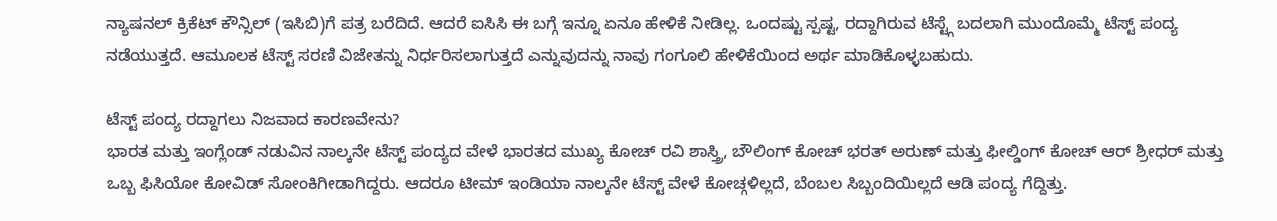ನ್ಯಾಷನಲ್ ಕ್ರಿಕೆಟ್ ಕೌನ್ಸಿಲ್ (ಇಸಿಬಿ)ಗೆ ಪತ್ರ ಬರೆದಿದೆ. ಆದರೆ ಐಸಿಸಿ ಈ ಬಗ್ಗೆ ಇನ್ನೂ ಏನೂ ಹೇಳಿಕೆ ನೀಡಿಲ್ಲ. ಒಂದಷ್ಟು ಸ್ಪಷ್ಟ, ರದ್ದಾಗಿರುವ ಟೆಸ್ಟ್ಗೆ ಬದಲಾಗಿ ಮುಂದೊಮ್ಮೆ ಟೆಸ್ಟ್ ಪಂದ್ಯ ನಡೆಯುತ್ತದೆ. ಆಮೂಲಕ ಟೆಸ್ಟ್ ಸರಣಿ ವಿಜೇತನ್ನು ನಿರ್ಧರಿಸಲಾಗುತ್ತದೆ ಎನ್ನುವುದನ್ನು ನಾವು ಗಂಗೂಲಿ ಹೇಳಿಕೆಯಿಂದ ಅರ್ಥ ಮಾಡಿಕೊಳ್ಳಬಹುದು.

ಟೆಸ್ಟ್ ಪಂದ್ಯ ರದ್ದಾಗಲು ನಿಜವಾದ ಕಾರಣವೇನು?
ಭಾರತ ಮತ್ತು ಇಂಗ್ಲೆಂಡ್ ನಡುವಿನ ನಾಲ್ಕನೇ ಟೆಸ್ಟ್ ಪಂದ್ಯದ ವೇಳೆ ಭಾರತದ ಮುಖ್ಯ ಕೋಚ್ ರವಿ ಶಾಸ್ತ್ರಿ, ಬೌಲಿಂಗ್ ಕೋಚ್ ಭರತ್ ಅರುಣ್ ಮತ್ತು ಫೀಲ್ಡಿಂಗ್ ಕೋಚ್ ಆರ್ ಶ್ರೀಧರ್ ಮತ್ತು ಒಬ್ಬ ಫಿಸಿಯೋ ಕೋವಿಡ್ ಸೋಂಕಿಗೀಡಾಗಿದ್ದರು. ಆದರೂ ಟೀಮ್ ಇಂಡಿಯಾ ನಾಲ್ಕನೇ ಟೆಸ್ಟ್ ವೇಳೆ ಕೋಚ್ಗಳಿಲ್ಲದೆ, ಬೆಂಬಲ ಸಿಬ್ಬಂದಿಯಿಲ್ಲದೆ ಆಡಿ ಪಂದ್ಯ ಗೆದ್ದಿತ್ತು.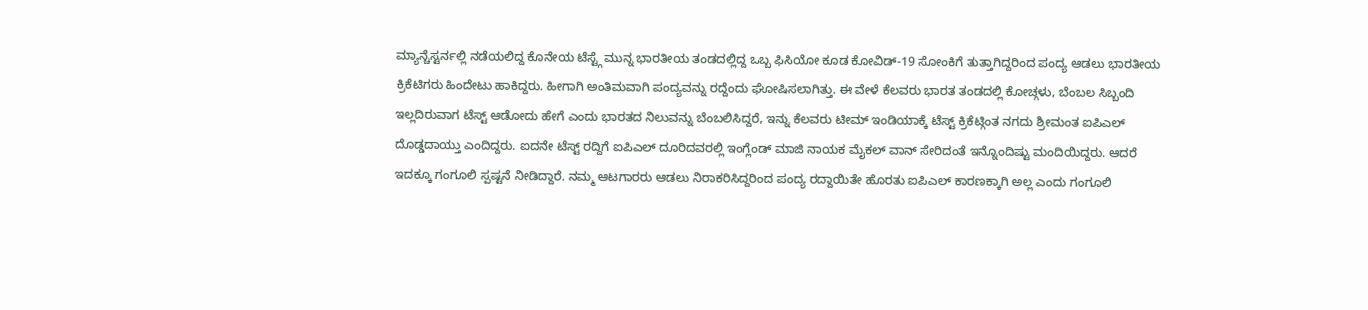ಮ್ಯಾನ್ಚೆಸ್ಟರ್ನಲ್ಲಿ ನಡೆಯಲಿದ್ದ ಕೊನೇಯ ಟೆಸ್ಟ್ಗೆ ಮುನ್ನ ಭಾರತೀಯ ತಂಡದಲ್ಲಿದ್ದ ಒಬ್ಬ ಫಿಸಿಯೋ ಕೂಡ ಕೋವಿಡ್-19 ಸೋಂಕಿಗೆ ತುತ್ತಾಗಿದ್ದರಿಂದ ಪಂದ್ಯ ಆಡಲು ಭಾರತೀಯ ಕ್ರಿಕೆಟಿಗರು ಹಿಂದೇಟು ಹಾಕಿದ್ದರು. ಹೀಗಾಗಿ ಅಂತಿಮವಾಗಿ ಪಂದ್ಯವನ್ನು ರದ್ದೆಂದು ಘೋಷಿಸಲಾಗಿತ್ತು. ಈ ವೇಳೆ ಕೆಲವರು ಭಾರತ ತಂಡದಲ್ಲಿ ಕೋಚ್ಗಳು, ಬೆಂಬಲ ಸಿಬ್ಬಂದಿ ಇಲ್ಲದಿರುವಾಗ ಟೆಸ್ಟ್ ಆಡೋದು ಹೇಗೆ ಎಂದು ಭಾರತದ ನಿಲುವನ್ನು ಬೆಂಬಲಿಸಿದ್ದರೆ, ಇನ್ನು ಕೆಲವರು ಟೀಮ್ ಇಂಡಿಯಾಕ್ಕೆ ಟೆಸ್ಟ್ ಕ್ರಿಕೆಟ್ಗಿಂತ ನಗದು ಶ್ರೀಮಂತ ಐಪಿಎಲ್ ದೊಡ್ಡದಾಯ್ತು ಎಂದಿದ್ದರು. ಐದನೇ ಟೆಸ್ಟ್ ರದ್ದಿಗೆ ಐಪಿಎಲ್ ದೂರಿದವರಲ್ಲಿ ಇಂಗ್ಲೆಂಡ್ ಮಾಜಿ ನಾಯಕ ಮೈಕಲ್ ವಾನ್ ಸೇರಿದಂತೆ ಇನ್ನೊಂದಿಷ್ಟು ಮಂದಿಯಿದ್ದರು. ಆದರೆ ಇದಕ್ಕೂ ಗಂಗೂಲಿ ಸ್ಪಷ್ಟನೆ ನೀಡಿದ್ದಾರೆ. ನಮ್ಮ ಆಟಗಾರರು ಆಡಲು ನಿರಾಕರಿಸಿದ್ದರಿಂದ ಪಂದ್ಯ ರದ್ದಾಯಿತೇ ಹೊರತು ಐಪಿಎಲ್ ಕಾರಣಕ್ಕಾಗಿ ಅಲ್ಲ ಎಂದು ಗಂಗೂಲಿ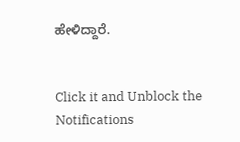ಹೇಳಿದ್ದಾರೆ.


Click it and Unblock the Notifications